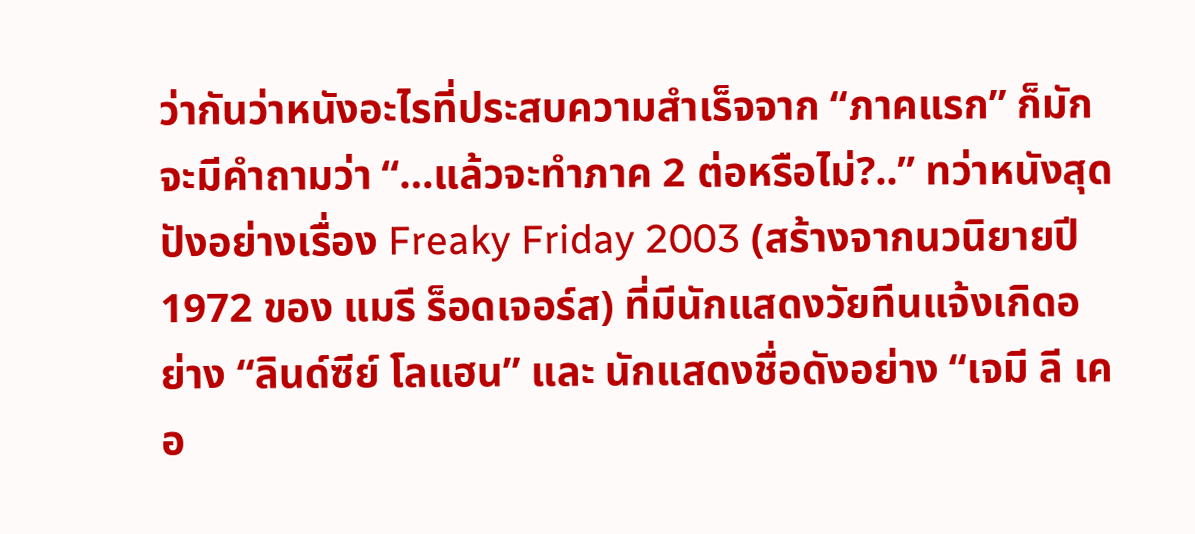ว่ากันว่าหนังอะไรที่ประสบความสำเร็จจาก “ภาคแรก” ก็มักจะมีคำถามว่า “…แล้วจะทำภาค 2 ต่อหรือไม่?..” ทว่าหนังสุดปังอย่างเรื่อง Freaky Friday 2003 (สร้างจากนวนิยายปี 1972 ของ แมรี ร็อดเจอร์ส) ที่มีนักแสดงวัยทีนแจ้งเกิดอย่าง “ลินด์ซีย์ โลแฮน” และ นักแสดงชื่อดังอย่าง “เจมี ลี เคอ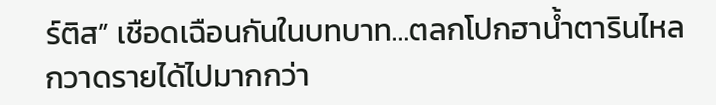ร์ติส” เชือดเฉือนกันในบทบาท…ตลกโปกฮาน้ำตารินไหล กวาดรายได้ไปมากกว่า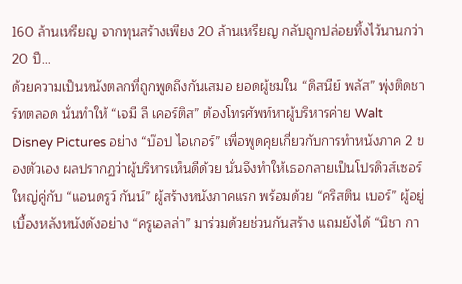160 ล้านเหรียญ จากทุนสร้างเพียง 20 ล้านเหรียญ กลับถูกปล่อยทิ้งไว้นานกว่า 20 ปี…
ด้วยความเป็นหนังตลกที่ถูกพูดถึงกันเสมอ ยอดผู้ชมใน “ดิสนีย์ พลัส” พุ่งติดชาร์ทตลอด นั่นทำให้ “เจมี ลี เคอร์ติส” ต้องโทรศัพท์หาผู้บริหารค่าย Walt Disney Pictures อย่าง “บ๊อป ไอเกอร์” เพื่อพูดคุยเกี่ยวกับการทำหนังภาค 2 ของตัวเอง ผลปรากฏว่าผู้บริหารเห็นดีด้วย นั่นจึงทำให้เธอกลายเป็นโปรดิวส์เซอร์ใหญ่คู่กับ “แอนดรูว์ กันน์” ผู้สร้างหนังภาคแรก พร้อมด้วย “คริสติน เบอร์” ผู้อยู่เบื้องหลังหนังดังอย่าง “ครูเอลล่า” มาร่วมด้วยช่วนกันสร้าง แถมยังได้ “นิชา กา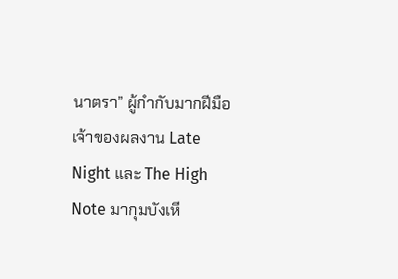นาตรา” ผู้กำกับมากฝีมือ เจ้าของผลงาน Late Night และ The High Note มากุมบังเหี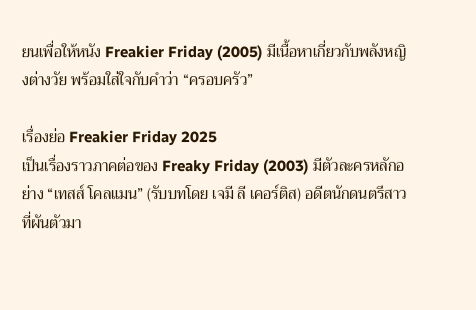ยนเพื่อให้หนัง Freakier Friday (2005) มีเนื้อหาเกี่ยวกับพลังหญิงต่างวัย พร้อมใส่ใจกับคำว่า “ครอบครัว”

เรื่องย่อ Freakier Friday 2025
เป็นเรื่องราวภาคต่อของ Freaky Friday (2003) มีตัวละครหลักอย่าง “เทสส์ โคลแมน” (รับบทโดย เจมี ลี เคอร์ติส) อดีตนักดนตรีสาวที่ผันตัวมา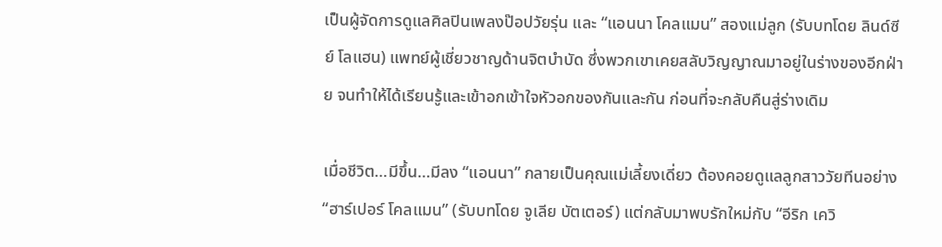เป็นผู้จัดการดูแลศิลปินเพลงป๊อปวัยรุ่น และ “แอนนา โคลแมน” สองแม่ลูก (รับบทโดย ลินด์ซีย์ โลแฮน) แพทย์ผู้เชี่ยวชาญด้านจิตบำบัด ซึ่งพวกเขาเคยสลับวิญญาณมาอยู่ในร่างของอีกฝ่าย จนทำให้ได้เรียนรู้และเข้าอกเข้าใจหัวอกของกันและกัน ก่อนที่จะกลับคืนสู่ร่างเดิม

เมื่อชีวิต…มีขึ้น…มีลง “แอนนา” กลายเป็นคุณแม่เลี้ยงเดี่ยว ต้องคอยดูแลลูกสาววัยทีนอย่าง “ฮาร์เปอร์ โคลแมน” (รับบทโดย จูเลีย บัตเตอร์) แต่กลับมาพบรักใหม่กับ “อีริก เควิ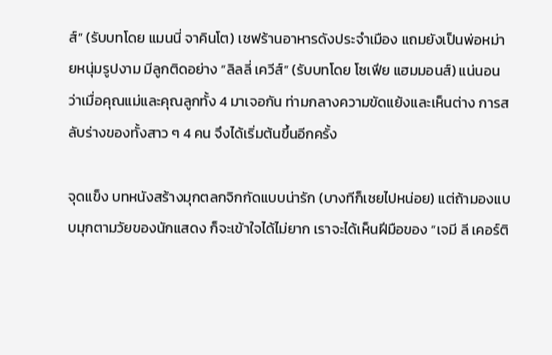ส์” (รับบทโดย แมนนี่ จาคินโต) เชฟร้านอาหารดังประจำเมือง แถมยังเป็นพ่อหม่ายหนุ่มรูปงาม มีลูกติดอย่าง “ลิลลี่ เควีส์” (รับบทโดย โซเฟีย แฮมมอนส์) แน่นอนว่าเมื่อคุณแม่และคุณลูกทั้ง 4 มาเจอกัน ท่ามกลางความขัดแย้งและเห็นต่าง การสลับร่างของทั้งสาว ๆ 4 คน จึงได้เริ่มต้นขึ้นอีกครั้ง

จุดแข็ง บทหนังสร้างมุกตลกจิกกัดแบบน่ารัก (บางทีก็เชยไปหน่อย) แต่ถ้ามองแบบมุกตามวัยของนักแสดง ก็จะเข้าใจได้ไม่ยาก เราจะได้เห็นฝีมือของ “เจมี ลี เคอร์ติ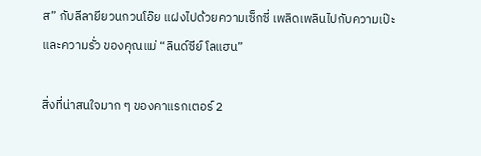ส” กับลีลายียวนกวนโอ๊ย แฝงไปด้วยความเซ็กซี่ เพลิดเพลินไปกับความเป๊ะ และความรั่ว ของคุณแม่ “ลินด์ซีย์ โลแฮน”

สิ่งที่น่าสนใจมาก ๆ ของคาแรกเตอร์ 2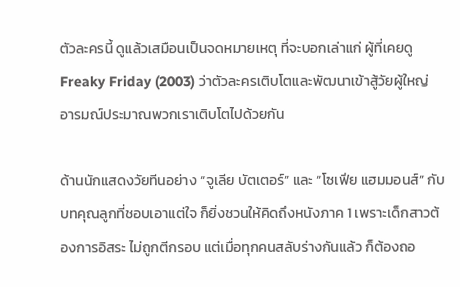ตัวละครนี้ ดูแล้วเสมือนเป็นจดหมายเหตุ ที่จะบอกเล่าแก่ ผู้ที่เคยดู Freaky Friday (2003) ว่าตัวละครเติบโตและพัฒนาเข้าสู้วัยผู้ใหญ่ อารมณ์ประมาณพวกเราเติบโตไปด้วยกัน

ด้านนักแสดงวัยทีนอย่าง “จูเลีย บัตเตอร์” และ “โซเฟีย แฮมมอนส์” กับบทคุณลูกที่ชอบเอาแต่ใจ ก็ยิ่งชวนให้คิดถึงหนังภาค 1 เพราะเด็กสาวต้องการอิสระ ไม่ถูกตีกรอบ แต่เมื่อทุกคนสลับร่างกันแล้ว ก็ต้องถอ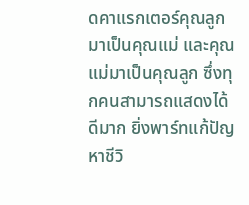ดคาแรกเตอร์คุณลูกมาเป็นคุณแม่ และคุณแม่มาเป็นคุณลูก ซึ่งทุกคนสามารถแสดงได้ดีมาก ยิ่งพาร์ทแก้ปัญหาชีวิ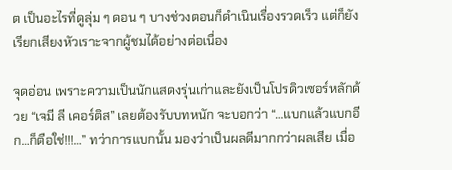ต เป็นอะไรที่ดูลุ่ม ๆ ดอน ๆ บางช่วงตอนก็ดำเนินเรื่องรวดเร็ว แต่ก็ยังเรียกเสียงหัวเราะจากผู้ชมได้อย่างต่อเนื่อง

จุดอ่อน เพราะความเป็นนักแสดงรุ่นเก่าและยังเป็นโปรดิวเซอร์หลักด้วย “เจมี ลี เคอร์ติส” เลยต้องรับบทหนัก จะบอกว่า “…แบกแล้วแบกอีก…ก็ตือใช่!!!…” ทว่าการแบกนั้น มองว่าเป็นผลดีมากกว่าผลเสีย เมื่อ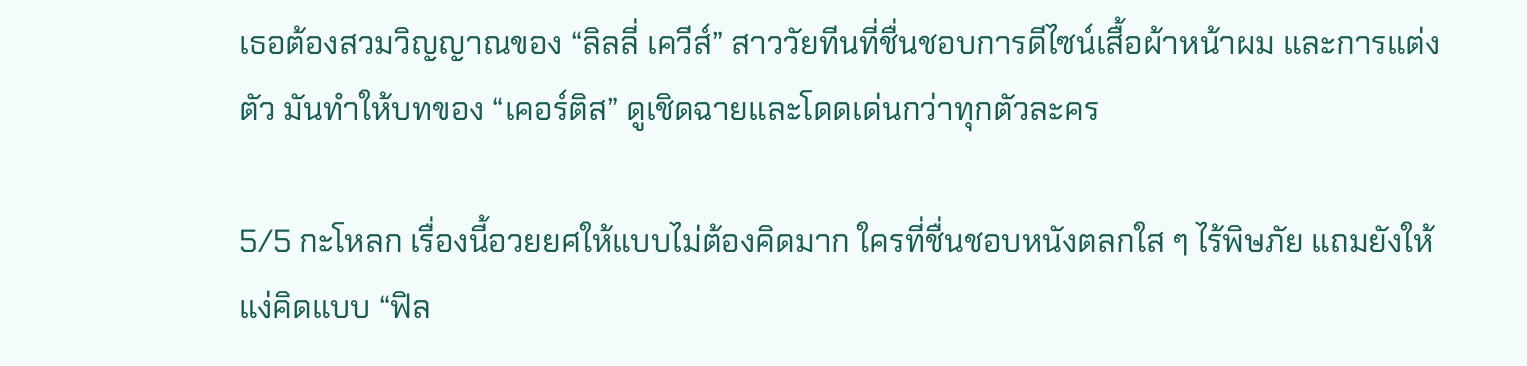เธอต้องสวมวิญญาณของ “ลิลลี่ เควีส์” สาววัยทีนที่ชื่นชอบการดีไซน์เสื้อผ้าหน้าผม และการแต่งตัว มันทำให้บทของ “เคอร์ติส” ดูเชิดฉายและโดดเด่นกว่าทุกตัวละคร

5/5 กะโหลก เรื่องนี้อวยยศให้แบบไม่ต้องคิดมาก ใครที่ชื่นชอบหนังตลกใส ๆ ไร้พิษภัย แถมยังให้แง่คิดแบบ “ฟิล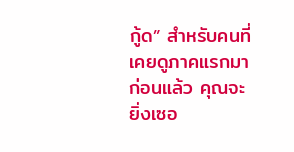กู้ด” สำหรับคนที่เคยดูภาคแรกมาก่อนแล้ว คุณจะยิ่งเซอ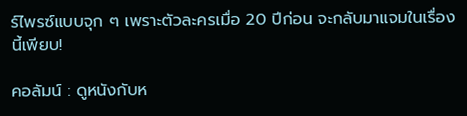ร์ไพรซ์แบบจุก ๆ เพราะตัวละครเมื่อ 20 ปีก่อน จะกลับมาแจมในเรื่องนี้เพียบ!

คอลัมน์ : ดูหนังกับห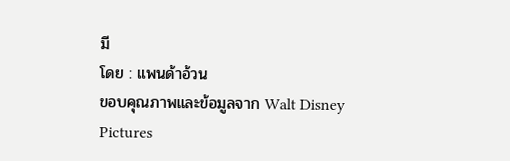มี
โดย : แพนด้าอ้วน
ขอบคุณภาพและข้อมูลจาก Walt Disney Pictures